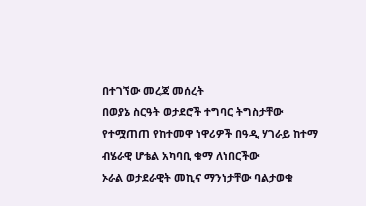በተገኘው መረጃ መሰረት
በወያኔ ስርዓት ወታደሮች ተግባር ትግስታቸው የተሟጠጠ የከተመዋ ነዋሪዎች በዓዲ ሃገራይ ከተማ ብሄራዊ ሆቴል አካባቢ ቁማ ለነበርችው
ኦራል ወታደራዊት መኪና ማንነታቸው ባልታወቁ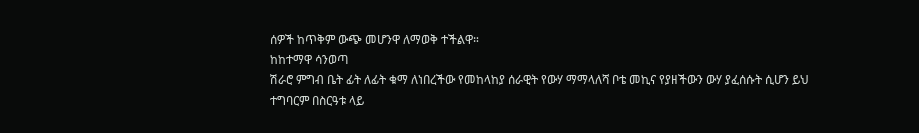ሰዎች ከጥቅም ውጭ መሆንዋ ለማወቅ ተችልዋ።
ከከተማዋ ሳንወጣ
ሽራሮ ምግብ ቤት ፊት ለፊት ቁማ ለነበረችው የመከላከያ ሰራዊት የውሃ ማማላለሻ ቦቴ መኪና የያዘችውን ውሃ ያፈሰሱት ሲሆን ይህ
ተግባርም በስርዓቱ ላይ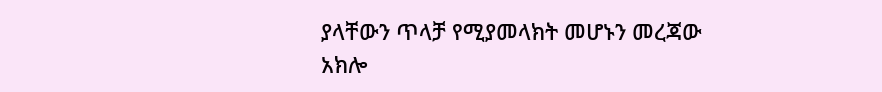ያላቸውን ጥላቻ የሚያመላክት መሆኑን መረጃው
አክሎ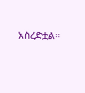አስረድቷል።